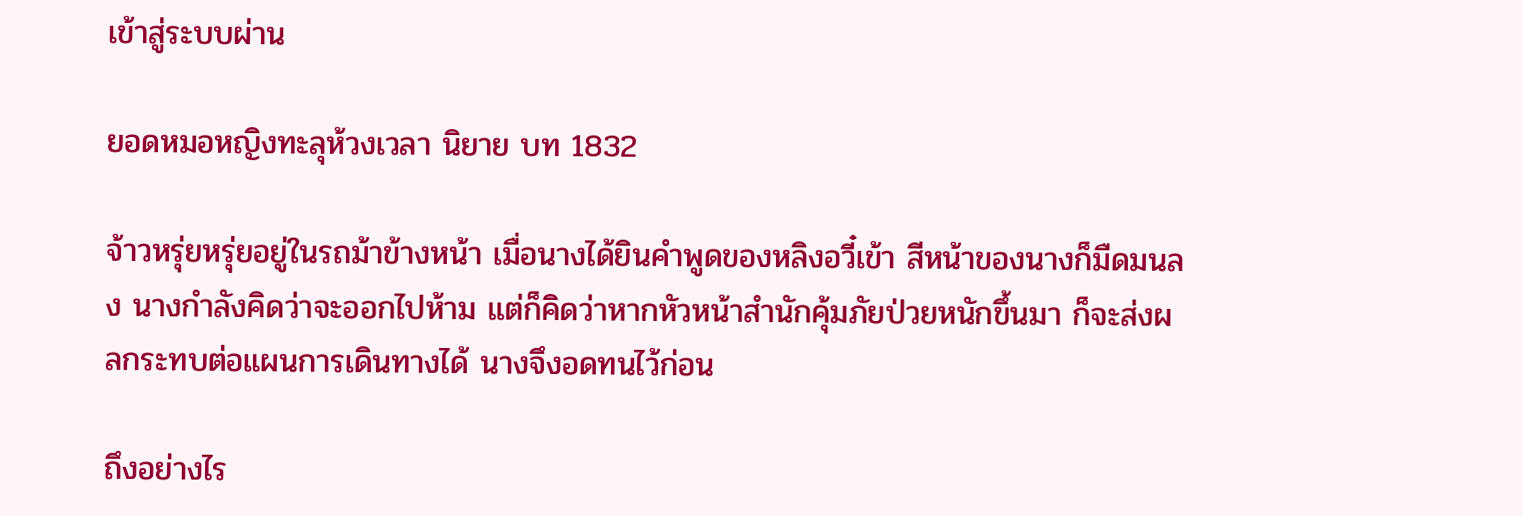เข้าสู่ระบบผ่าน

ยอดหมอหญิงทะลุห้วงเวลา นิยาย บท 1832

จ้าวหรุ่ยหรุ่ยอยู่ในรถม้าข้างหน้า เมื่อนางได้ยินคำพูดของหลิงอวี๋เข้า สีหน้าของนางก็มืดมนลง นางกำลังคิดว่าจะออกไปห้าม แต่ก็คิดว่าหากหัวหน้าสำนักคุ้มภัยป่วยหนักขึ้นมา ก็จะส่งผลกระทบต่อแผนการเดินทางได้ นางจึงอดทนไว้ก่อน

ถึงอย่างไร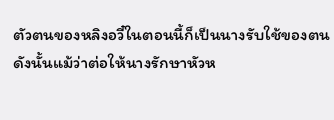ตัวตนของหลิงอวี๋ในตอนนี้ก็เป็นนางรับใช้ของตน ดังนั้นแม้ว่าต่อให้นางรักษาหัวห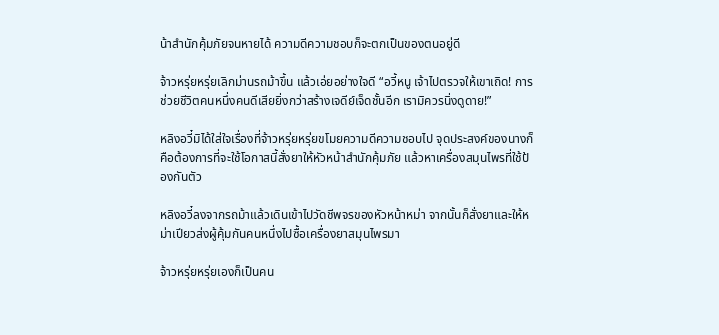น้าสำนักคุ้มภัยจนหายได้ ความดีความชอบก็จะตกเป็นของตนอยู่ดี

จ้าวหรุ่ยหรุ่ยเลิกม่านรถม้าขึ้น แล้วเอ่ยอย่างใจดี “อวี้หนู เจ้าไปตรวจให้เขาเถิด! การช่วยชีวิตคนหนึ่งคนดีเสียยิ่งกว่าสร้างเจดีย์เจ็ดชั้นอีก เรามิควรนิ่งดูดาย!”

หลิงอวี๋มิได้ใส่ใจเรื่องที่จ้าวหรุ่ยหรุ่ยขโมยความดีความชอบไป จุดประสงค์ของนางก็คือต้องการที่จะใช้โอกาสนี้สั่งยาให้หัวหน้าสำนักคุ้มภัย แล้วหาเครื่องสมุนไพรที่ใช้ป้องกันตัว

หลิงอวี๋ลงจากรถม้าแล้วเดินเข้าไปวัดชีพจรของหัวหน้าหม่า จากนั้นก็สั่งยาและให้หม่าเปียวส่งผู้คุ้มกันคนหนึ่งไปซื้อเครื่องยาสมุนไพรมา

จ้าวหรุ่ยหรุ่ยเองก็เป็นคน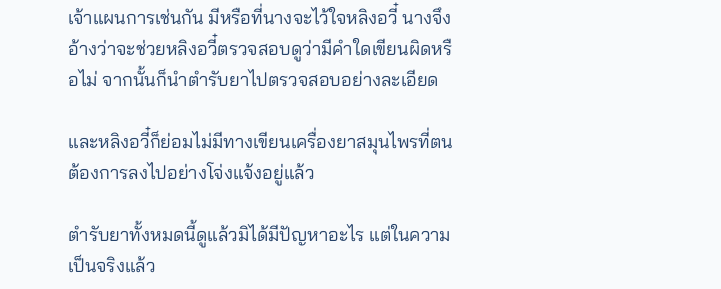เจ้าแผนการเช่นกัน มีหรือที่นางจะไว้ใจหลิงอวี๋ นางจึงอ้างว่าจะช่วยหลิงอวี๋ตรวจสอบดูว่ามีคำใดเขียนผิดหรือไม่ จากนั้นก็นำตำรับยาไปตรวจสอบอย่างละเอียด

และหลิงอวี๋ก็ย่อมไม่มีทางเขียนเครื่องยาสมุนไพรที่ตนต้องการลงไปอย่างโจ่งแจ้งอยู่แล้ว

ตำรับยาทั้งหมดนี้ดูแล้วมิได้มีปัญหาอะไร แต่ในความเป็นจริงแล้ว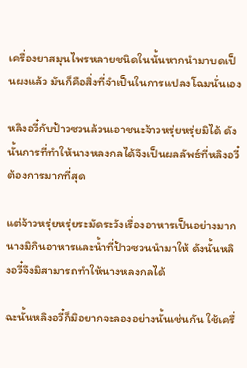เครื่องยาสมุนไพรหลายชนิดในนั้นหากนำมาบดเป็นผงแล้ว มันก็คือสิ่งที่จำเป็นในการแปลงโฉมนั่นเอง

หลิงอวี๋กับป้าวซวนล้วนเอาชนะจ้าวหรุ่ยหรุ่ยมิได้ ดังนั้นการที่ทำให้นางหลงกลได้จึงเป็นผลลัพธ์ที่หลิงอวี๋ต้องการมากที่สุด

แต่จ้าวหรุ่ยหรุ่ยระมัดระวังเรื่องอาหารเป็นอย่างมาก นางมิกินอาหารและน้ำที่ป้าวซวนนำมาให้ ดังนั้นหลิงอวี๋จึงมิสามารถทำให้นางหลงกลได้

ฉะนั้นหลิงอวี๋ก็มิอยากจะลองอย่างนั้นเช่นกัน ใช้เครื่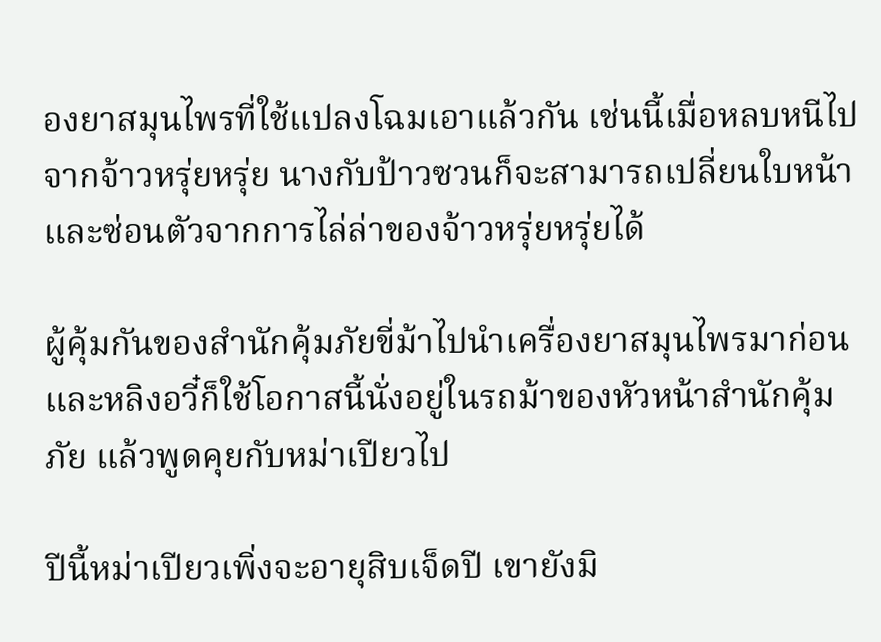องยาสมุนไพรที่ใช้แปลงโฉมเอาแล้วกัน เช่นนี้เมื่อหลบหนีไปจากจ้าวหรุ่ยหรุ่ย นางกับป้าวซวนก็จะสามารถเปลี่ยนใบหน้า และซ่อนตัวจากการไล่ล่าของจ้าวหรุ่ยหรุ่ยได้

ผู้คุ้มกันของสำนักคุ้มภัยขี่ม้าไปนำเครื่องยาสมุนไพรมาก่อน และหลิงอวี๋ก็ใช้โอกาสนี้นั่งอยู่ในรถม้าของหัวหน้าสำนักคุ้มภัย แล้วพูดคุยกับหม่าเปียวไป

ปีนี้หม่าเปียวเพิ่งจะอายุสิบเจ็ดปี เขายังมิ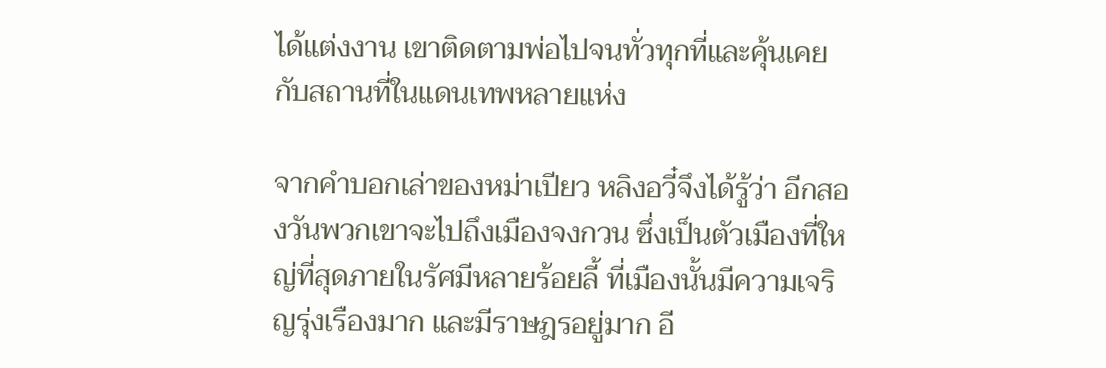ได้แต่งงาน เขาติดตามพ่อไปจนทั่วทุกที่และคุ้นเคยกับสถานที่ในแดนเทพหลายแห่ง

จากคำบอกเล่าของหม่าเปียว หลิงอวี๋จึงได้รู้ว่า อีกสองวันพวกเขาจะไปถึงเมืองจงกวน ซึ่งเป็นตัวเมืองที่ใหญ่ที่สุดภายในรัศมีหลายร้อยลี้ ที่เมืองนั้นมีความเจริญรุ่งเรืองมาก และมีราษฎรอยู่มาก อี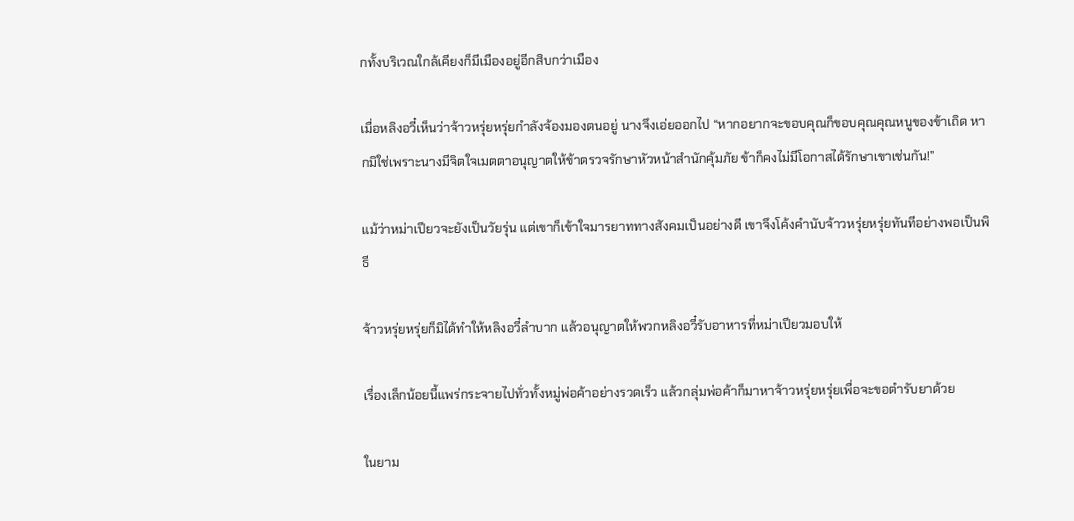กทั้งบริเวณใกล้เคียงก็มีเมืองอยู่อีกสิบกว่าเมือง

เมื่อหลิงอวี๋เห็นว่าจ้าวหรุ่ยหรุ่ยกำลังจ้องมองตนอยู่ นางจึงเอ่ยออกไป “หากอยากจะขอบคุณก็ขอบคุณคุณหนูของข้าเถิด หากมิใช่เพราะนางมีจิตใจเมตตาอนุญาตให้ข้าตรวจรักษาหัวหน้าสำนักคุ้มภัย ข้าก็คงไม่มีโอกาสได้รักษาเขาเช่นกัน!”

แม้ว่าหม่าเปียวจะยังเป็นวัยรุ่น แต่เขาก็เข้าใจมารยาททางสังคมเป็นอย่างดี เขาจึงโค้งคำนับจ้าวหรุ่ยหรุ่ยทันทีอย่างพอเป็นพิธี

จ้าวหรุ่ยหรุ่ยก็มิได้ทำให้หลิงอวี๋ลำบาก แล้วอนุญาตให้พวกหลิงอวี๋รับอาหารที่หม่าเปียวมอบให้

เรื่องเล็กน้อยนี้แพร่กระจายไปทั่วทั้งหมู่พ่อค้าอย่างรวดเร็ว แล้วกลุ่มพ่อค้าก็มาหาจ้าวหรุ่ยหรุ่ยเพื่อจะขอตำรับยาด้วย

ในยาม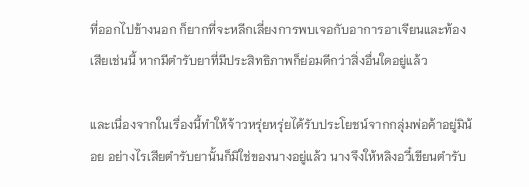ที่ออกไปข้างนอก ก็ยากที่จะหลีกเลี่ยงการพบเจอกับอาการอาเจียนและท้องเสียเช่นนี้ หากมีตำรับยาที่มีประสิทธิภาพก็ย่อมดีกว่าสิ่งอื่นใดอยู่แล้ว

และเนื่องจากในเรื่องนี้ทำให้จ้าวหรุ่ยหรุ่ยได้รับประโยชน์จากกลุ่มพ่อค้าอยู่มิน้อย อย่างไรเสียตำรับยานั้นก็มิใช่ของนางอยู่แล้ว นางจึงให้หลิงอวี๋เขียนตำรับ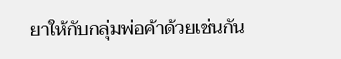ยาให้กับกลุ่มพ่อค้าด้วยเช่นกัน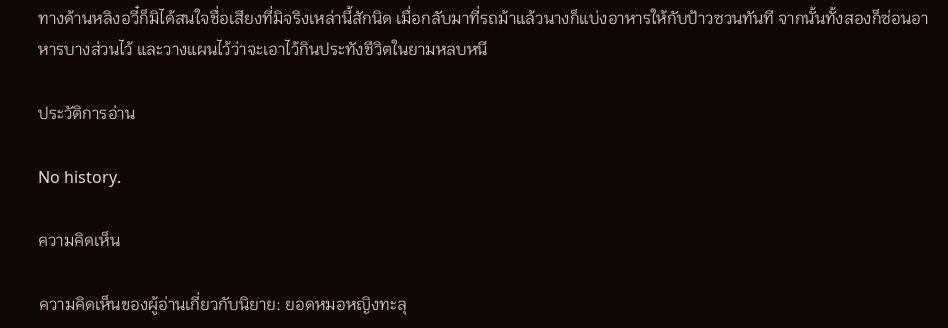ทางด้านหลิงอวี๋ก็มิได้สนใจชื่อเสียงที่มิจริงเหล่านี้สักนิด เมื่อกลับมาที่รถม้าแล้วนางก็แบ่งอาหารให้กับป้าวซวนทันที จากนั้นทั้งสองก็ซ่อนอาหารบางส่วนไว้ และวางแผนไว้ว่าจะเอาไว้กินประทังชีวิตในยามหลบหนี

ประวัติการอ่าน

No history.

ความคิดเห็น

ความคิดเห็นของผู้อ่านเกี่ยวกับนิยาย: ยอดหมอหญิงทะลุ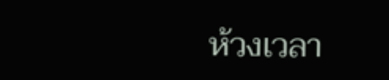ห้วงเวลา